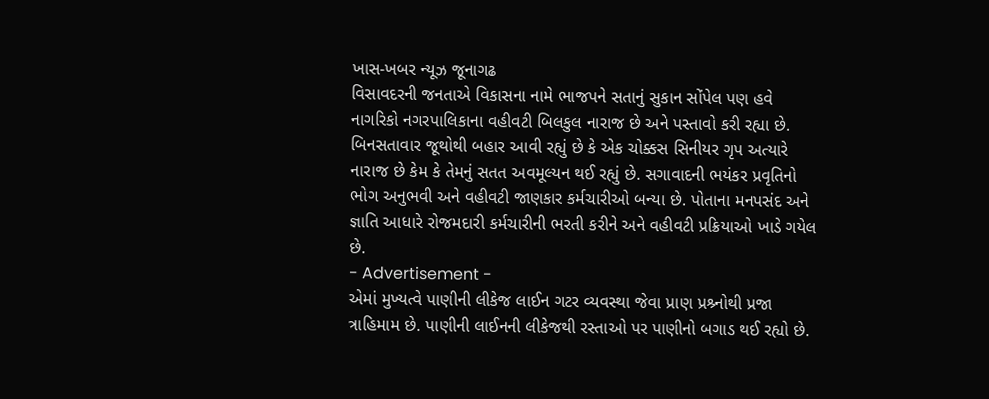ખાસ-ખબર ન્યૂઝ જૂનાગઢ
વિસાવદરની જનતાએ વિકાસના નામે ભાજપને સતાનું સુકાન સોંપેલ પણ હવે નાગરિકો નગરપાલિકાના વહીવટી બિલકુલ નારાજ છે અને પસ્તાવો કરી રહ્યા છે. બિનસતાવાર જૂથોથી બહાર આવી રહ્યું છે કે એક ચોક્કસ સિનીયર ગૃપ અત્યારે નારાજ છે કેમ કે તેમનું સતત અવમૂલ્યન થઈ રહ્યું છે. સગાવાદની ભયંકર પ્રવૃતિનો ભોગ અનુભવી અને વહીવટી જાણકાર કર્મચારીઓ બન્યા છે. પોતાના મનપસંદ અને જ્ઞાતિ આધારે રોજમદારી કર્મચારીની ભરતી કરીને અને વહીવટી પ્રક્રિયાઓ ખાડે ગયેલ છે.
- Advertisement -
એમાં મુખ્યત્વે પાણીની લીકેજ લાઈન ગટર વ્યવસ્થા જેવા પ્રાણ પ્રશ્ર્નોથી પ્રજા ત્રાહિમામ છે. પાણીની લાઈનની લીકેજથી રસ્તાઓ પર પાણીનો બગાડ થઈ રહ્યો છે.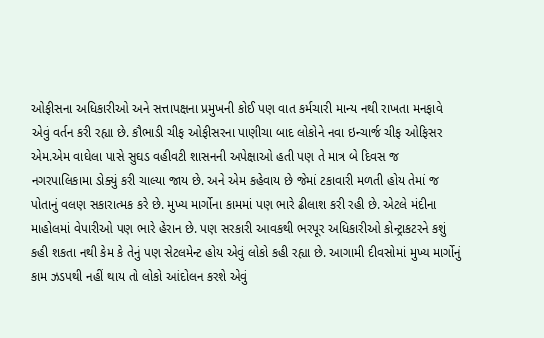ઓફીસના અધિકારીઓ અને સત્તાપક્ષના પ્રમુખની કોઈ પણ વાત કર્મચારી માન્ય નથી રાખતા મનફાવે એવું વર્તન કરી રહ્યા છે. કૌભાડી ચીફ ઓફીસરના પાણીચા બાદ લોકોને નવા ઇન્ચાર્જ ચીફ ઓફિસર એમ.એમ વાઘેલા પાસે સુઘડ વહીવટી શાસનની અપેક્ષાઓ હતી પણ તે માત્ર બે દિવસ જ નગરપાલિકામા ડોક્યું કરી ચાલ્યા જાય છે. અને એમ કહેવાય છે જેમાં ટકાવારી મળતી હોય તેમાં જ પોતાનું વલણ સકારાત્મક કરે છે. મુખ્ય માર્ગોના કામમાં પણ ભારે ઢીલાશ કરી રહી છે. એટલે મંદીના માહોલમાં વેપારીઓ પણ ભારે હેરાન છે. પણ સરકારી આવકથી ભરપૂર અધિકારીઓ કોન્ટ્રાકટરને કશું કહી શકતા નથી કેમ કે તેનું પણ સેટલમેન્ટ હોય એવું લોકો કહી રહ્યા છે. આગામી દીવસોમાં મુખ્ય માર્ગોનું કામ ઝડપથી નહીં થાય તો લોકો આંદોલન કરશે એવું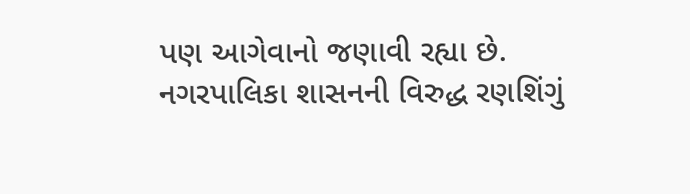પણ આગેવાનો જણાવી રહ્યા છે. નગરપાલિકા શાસનની વિરુદ્ધ રણશિંગું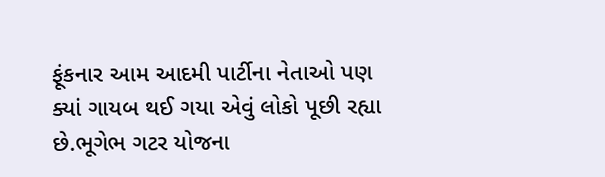ફૂંકનાર આમ આદમી પાર્ટીના નેતાઓ પણ ક્યાં ગાયબ થઈ ગયા એવું લોકો પૂછી રહ્યા છે.ભૂગેભ ગટર યોજના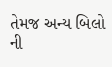તેમજ અન્ય બિલો ની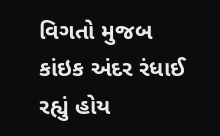વિગતો મુજબ કાંઇક અંદર રંધાઈ રહ્યું હોય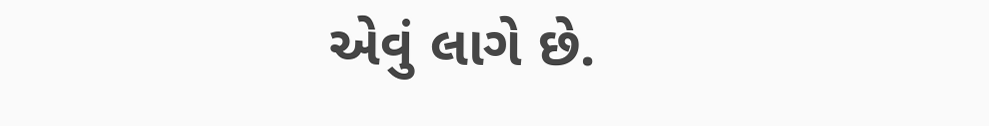એવું લાગે છે.